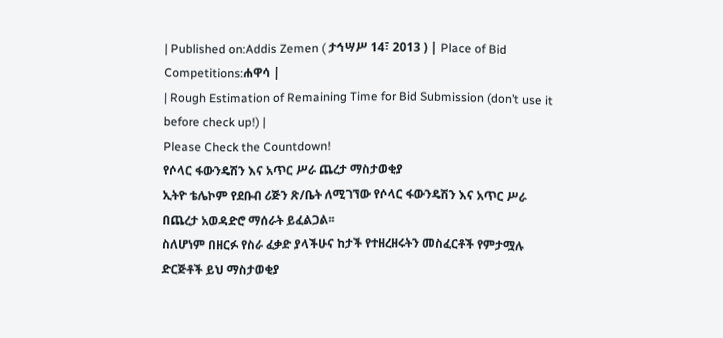| Published on:Addis Zemen ( ታኅሣሥ 14፣ 2013 ) | Place of Bid Competitions:ሐዋሳ |
| Rough Estimation of Remaining Time for Bid Submission (don’t use it before check up!) |
Please Check the Countdown!
የሶላር ፋውንዴሽን እና አጥር ሥራ ጨረታ ማስታወቂያ
ኢትዮ ቴሌኮም የደቡብ ሪጅን ጽ/ቤት ለሚገኘው የሶላር ፋውንዴሽን እና አጥር ሥራ በጨረታ አወዳድሮ ማሰራት ይፈልጋል፡፡
ስለሆነም በዘርፉ የስራ ፈቃድ ያላችሁና ከታች የተዘረዘሩትን መስፈርቶች የምታሟሉ ድርጅቶች ይህ ማስታወቂያ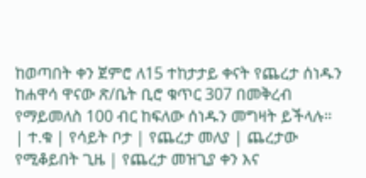ከወጣበት ቀን ጀምሮ ለ15 ተከታታይ ቀናት የጨረታ ሰነዱን ከሐዋሳ ዋናው ጽ/ቤት ቢሮ ቁጥር 307 በመቅረብ የማይመለስ 100 ብር ከፍለው ሰነዱን መግዛት ይችላሉ።
| ተ.ቁ | የሳይት ቦታ | የጨረታ መለያ | ጨረታው የሚቆይበት ጊዜ | የጨረታ መዝጊያ ቀን እና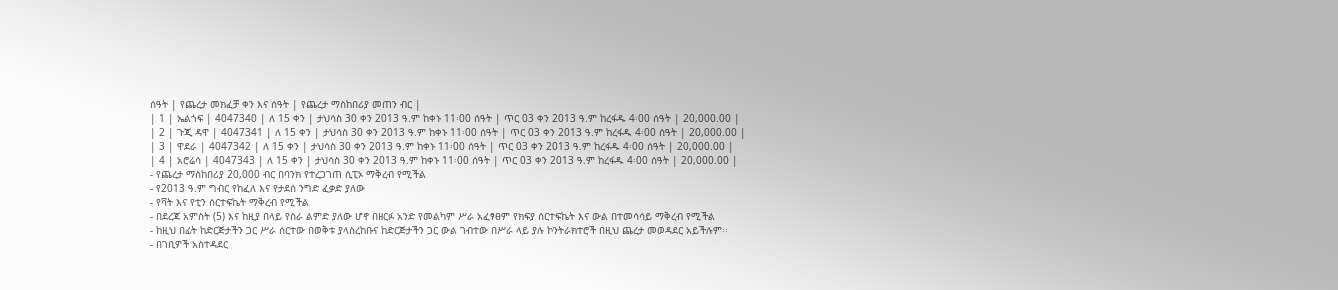ሰዓት | የጨረታ መክፈቻ ቀን እና ሰዓት | የጨረታ ማስከበሪያ መጠን ብር |
| 1 | ኤልጎፍ | 4047340 | ለ 15 ቀን | ታህሳስ 30 ቀን 2013 ዓ.ም ከቀኑ 11፡00 ሰዓት | ጥር 03 ቀን 2013 ዓ.ም ከረፋዱ 4፡00 ሰዓት | 20,000.00 |
| 2 | ጉጂ ዳዋ | 4047341 | ለ 15 ቀን | ታህሳስ 30 ቀን 2013 ዓ.ም ከቀኑ 11፡00 ሰዓት | ጥር 03 ቀን 2013 ዓ.ም ከረፋዱ 4፡00 ሰዓት | 20,000.00 |
| 3 | ዋደራ | 4047342 | ለ 15 ቀን | ታህሳስ 30 ቀን 2013 ዓ.ም ከቀኑ 11፡00 ሰዓት | ጥር 03 ቀን 2013 ዓ.ም ከረፋዱ 4፡00 ሰዓት | 20,000.00 |
| 4 | አሮሬሳ | 4047343 | ለ 15 ቀን | ታህሳስ 30 ቀን 2013 ዓ.ም ከቀኑ 11፡00 ሰዓት | ጥር 03 ቀን 2013 ዓ.ም ከረፋዱ 4፡00 ሰዓት | 20,000.00 |
- የጨረታ ማስከበሪያ 20,000 ብር በባንክ የተረጋገጠ ሲፒኦ ማቅረብ የሚችል
- የ2013 ዓ.ም ግብር የከፈለ እና የታደሰ ንግድ ፈቃድ ያለው
- የቫት እና የቲን ሰርተፍኬት ማቅረብ የሚችል
- በደረጃ አምስት (5) እና ከዚያ በላይ የስራ ልምድ ያለው ሆኖ በዘርፉ አንድ የመልካም ሥራ አፈፃፀም የክፍያ ሰርተፍኬት እና ውል በተመሳሳይ ማቅረብ የሚችል
- ከዚህ በፊት ከድርጅታችን ጋር ሥራ ሰርተው በወቅቱ ያላስረከቡና ከድርጅታችን ጋር ውል ገብተው በሥራ ላይ ያሉ ኮንትራክተሮች በዚህ ጨረታ መወዳደር አይችሉም፡፡
- በገቢዎች አስተዳደር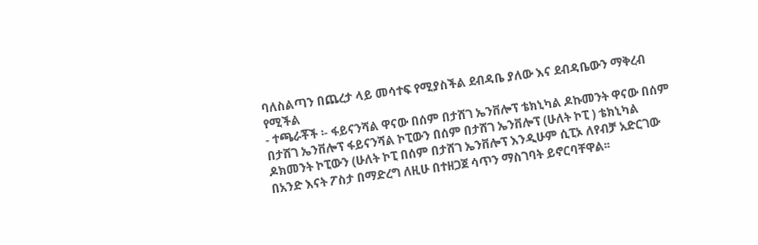ባለስልጣን በጨረታ ላይ መሳተፍ የሚያስችል ደብዳቤ ያለው እና ደብዳቤውን ማቅረብ የሚችል
- ተጫራቾች ፡- ፋይናንሻል ዋናው በሰም በታሸገ ኤንቨሎፕ ቴክኒካል ዶኩመንት ዋናው በሰም በታሸገ ኤንቨሎፕ ፋይናንሻል ኮፒውን በሰም በታሸገ ኤንቨሎፕ (ሁለት ኮፒ ) ቴክኒካል ዶክመንት ኮፒውን (ሁለት ኮፒ በሰም በታሸገ ኤንቨሎፕ እንዲሁም ሲፒኦ ለየብቻ አድርገው በአንድ እናት ፖስታ በማድረግ ለዚሁ በተዘጋጀ ሳጥን ማስገባት ይኖርባቸዋል፡፡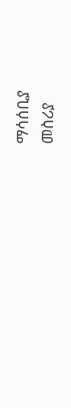ማሳሰቢያ
መስሪያ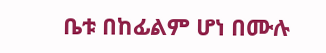ቤቱ በከፊልም ሆነ በሙሉ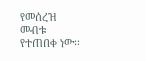የመሰረዝ መብቱ የተጠበቀ ነው፡፡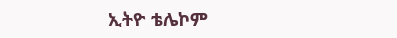ኢትዮ ቴሌኮም